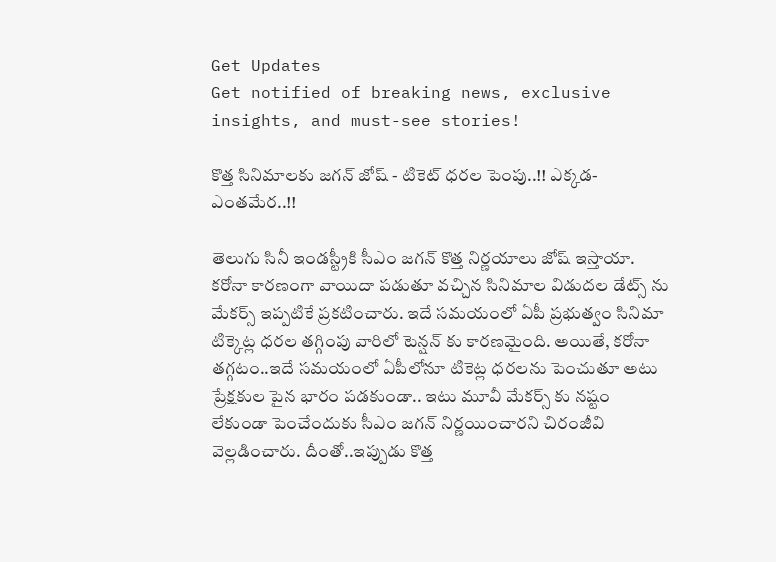Get Updates
Get notified of breaking news, exclusive insights, and must-see stories!

కొత్త సినిమాలకు జగన్ జోష్ - టికెట్ ధరల పెంపు..!! ఎక్కడ- ఎంతమేర..!!

తెలుగు సినీ ఇండస్ట్రీకి సీఎం జగన్ కొత్త నిర్ణయాలు జోష్ ఇస్తాయా. కరోనా కారణంగా వాయిదా పడుతూ వచ్చిన సినిమాల విడుదల డేట్స్ ను మేకర్స్ ఇప్పటికే ప్రకటించారు. ఇదే సమయంలో ఏపీ ప్రభుత్వం సినిమా టిక్కెట్ల ధరల తగ్గింపు వారిలో టెన్షన్ కు కారణమైంది. అయితే, కరోనా తగ్గటం..ఇదే సమయంలో ఏపీలోనూ టికెట్ల ధరలను పెంచుతూ అటు ప్రేక్షకుల పైన భారం పడకుండా.. ఇటు మూవీ మేకర్స్ కు నష్టం లేకుండా పెంచేందుకు సీఎం జగన్ నిర్ణయించారని చిరంజీవి వెల్లడించారు. దీంతో..ఇప్పుడు కొత్త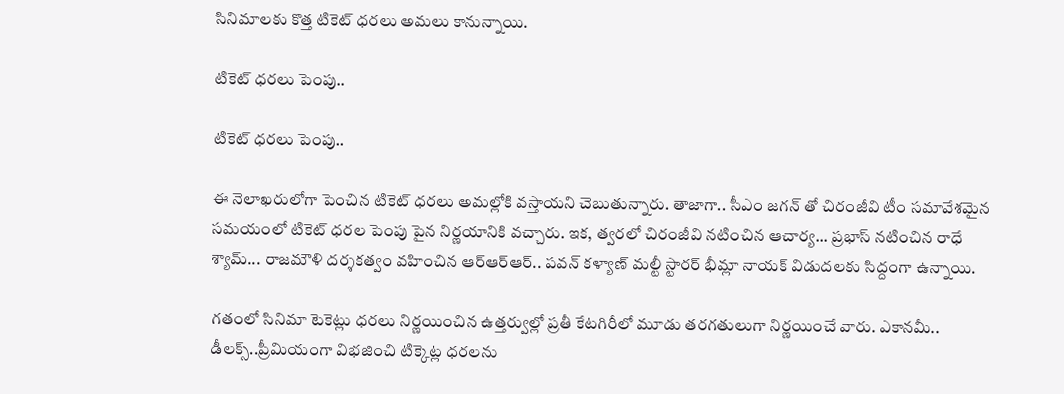సినిమాలకు కొత్త టికెట్ ధరలు అమలు కానున్నాయి.

టికెట్ ధరలు పెంపు..

టికెట్ ధరలు పెంపు..

ఈ నెలాఖరులోగా పెంచిన టికెట్ ధరలు అమల్లోకి వస్తాయని చెబుతున్నారు. తాజాగా.. సీఎం జగన్ తో చిరంజీవి టీం సమావేశమైన సమయంలో టికెట్ ధరల పెంపు పైన నిర్ణయానికి వచ్చారు. ఇక, త్వరలో చిరంజీవి నటించిన ఆచార్య... ప్రభాస్ నటించిన రాధే శ్యామ్... రాజమౌళి దర్శకత్వం వహించిన ఆర్ఆర్ఆర్.. పవన్ కళ్యాణ్ మల్టీ స్టారర్ భీమ్లా నాయక్ విడుదలకు సిద్దంగా ఉన్నాయి.

గతంలో సినిమా టెకెట్లు ధరలు నిర్ణయించిన ఉత్తర్వుల్లో ప్రతీ కేటగిరీలో మూడు తరగతులుగా నిర్ణయించే వారు. ఎకానమీ.. డీలక్స్..ప్రీమియంగా విభజించి టిక్కెట్ల ధరలను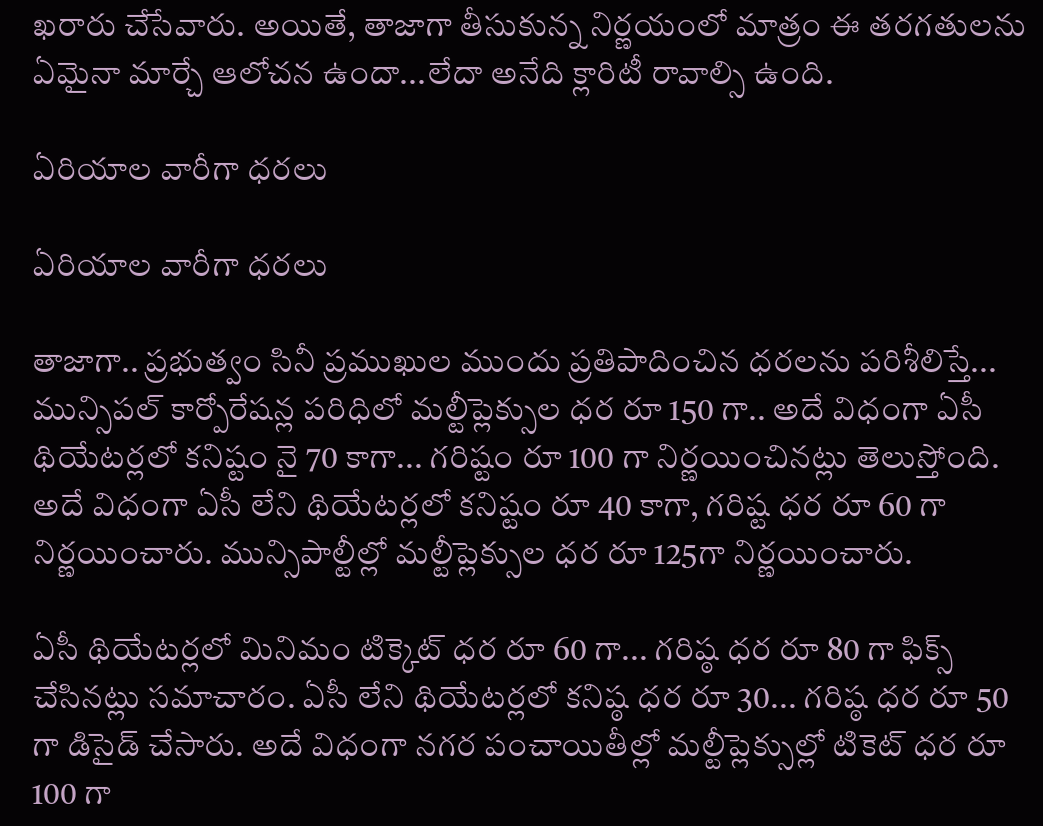ఖరారు చేసేవారు. అయితే, తాజాగా తీసుకున్న నిర్ణయంలో మాత్రం ఈ తరగతులను ఏమైనా మార్చే ఆలోచన ఉందా...లేదా అనేది క్లారిటీ రావాల్సి ఉంది.

ఏరియాల వారీగా ధరలు

ఏరియాల వారీగా ధరలు

తాజాగా.. ప్రభుత్వం సినీ ప్రముఖుల ముందు ప్రతిపాదించిన ధరలను పరిశీలిస్తే... మున్సిపల్ కార్పోరేషన్ల పరిధిలో మల్టీప్లెక్సుల ధర రూ 150 గా.. అదే విధంగా ఏసీ థియేటర్లలో కనిష్టం నై 70 కాగా... గరిష్టం రూ 100 గా నిర్ణయించినట్లు తెలుస్తోంది. అదే విధంగా ఏసీ లేని థియేటర్లలో కనిష్టం రూ 40 కాగా, గరిష్ట ధర రూ 60 గా నిర్ణయించారు. మున్సిపాల్టీల్లో మల్టీప్లెక్సుల ధర రూ 125గా నిర్ణయించారు.

ఏసీ థియేటర్లలో మినిమం టిక్కెట్ ధర రూ 60 గా... గరిష్ఠ ధర రూ 80 గా ఫిక్స్ చేసినట్లు సమాచారం. ఏసీ లేని థియేటర్లలో కనిష్ఠ ధర రూ 30... గరిష్ఠ ధర రూ 50 గా డిసైడ్ చేసారు. అదే విధంగా నగర పంచాయితీల్లో మల్టీప్లెక్సుల్లో టికెట్ ధర రూ 100 గా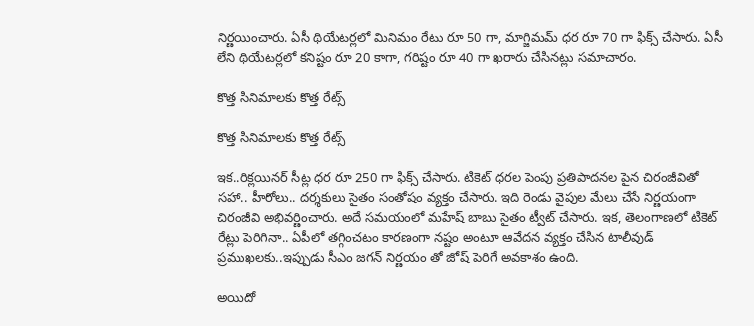నిర్ణయించారు. ఏసీ థియేటర్లలో మినిమం రేటు రూ 50 గా, మాగ్జిమమ్ ధర రూ 70 గా ఫిక్స్ చేసారు. ఏసీ లేని థియేటర్లలో కనిష్టం రూ 20 కాగా, గరిష్టం రూ 40 గా ఖరారు చేసినట్లు సమాచారం.

కొత్త సినిమాలకు కొత్త రేట్స్

కొత్త సినిమాలకు కొత్త రేట్స్

ఇక..రిక్లయినర్ సీట్ల ధర రూ 250 గా ఫిక్స్ చేసారు. టికెట్ ధరల పెంపు ప్రతిపాదనల పైన చిరంజీవితో సహా.. హీరోలు.. దర్శకులు సైతం సంతోషం వ్యక్తం చేసారు. ఇది రెండు వైపుల మేలు చేసే నిర్ణయంగా చిరంజీవి అభివర్ణించారు. అదే సమయంలో మహేష్ బాబు సైతం ట్వీట్ చేసారు. ఇక, తెలంగాణలో టికెట్ రేట్లు పెరిగినా.. ఏపీలో తగ్గించటం కారణంగా నష్టం అంటూ ఆవేదన వ్యక్తం చేసిన టాలీవుడ్ ప్రముఖలకు..ఇప్పుడు సీఎం జగన్ నిర్ణయం తో జోష్ పెరిగే అవకాశం ఉంది.

అయిదో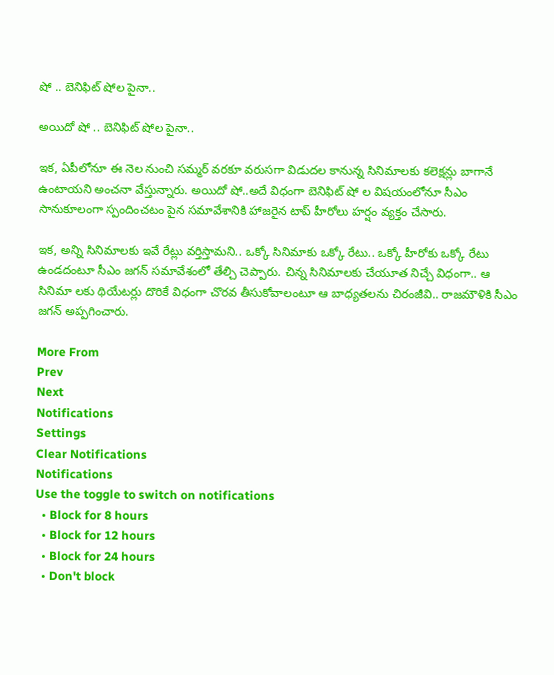షో .. బెనిఫిట్ షోల పైనా..

అయిదో షో .. బెనిఫిట్ షోల పైనా..

ఇక, ఏపీలోనూ ఈ నెల నుంచి సమ్మర్ వరకూ వరుసగా విడుదల కానున్న సినిమాలకు కలెక్షన్లు బాగానే ఉంటాయని అంచనా వేస్తున్నారు. అయిదో షో..అదే విధంగా బెనిఫిట్ షో ల విషయంలోనూ సీఎం సానుకూలంగా స్పందించటం పైన సమావేశానికి హాజరైన టాప్ హీరోలు హర్షం వ్యక్తం చేసారు.

ఇక, అన్ని సినిమాలకు ఇవే రేట్లు వర్తిస్తామని.. ఒక్కో సినిమాకు ఒక్కో రేటు.. ఒక్కో హీరోకు ఒక్కో రేటు ఉండదంటూ సీఎం జగన్ సమావేశంలో తేల్చి చెప్పారు. చిన్న సినిమాలకు చేయూత నిచ్చే విధంగా.. ఆ సినిమా లకు థియేటర్లు దొరికే విధంగా చొరవ తీసుకోవాలంటూ ఆ బాధ్యతలను చిరంజీవి.. రాజమౌళికి సీఎం జగన్ అప్పగించారు.

More From
Prev
Next
Notifications
Settings
Clear Notifications
Notifications
Use the toggle to switch on notifications
  • Block for 8 hours
  • Block for 12 hours
  • Block for 24 hours
  • Don't block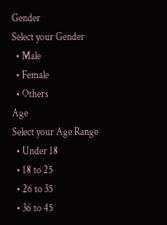Gender
Select your Gender
  • Male
  • Female
  • Others
Age
Select your Age Range
  • Under 18
  • 18 to 25
  • 26 to 35
  • 36 to 45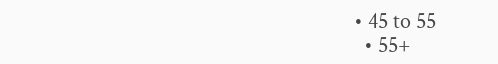• 45 to 55
  • 55+